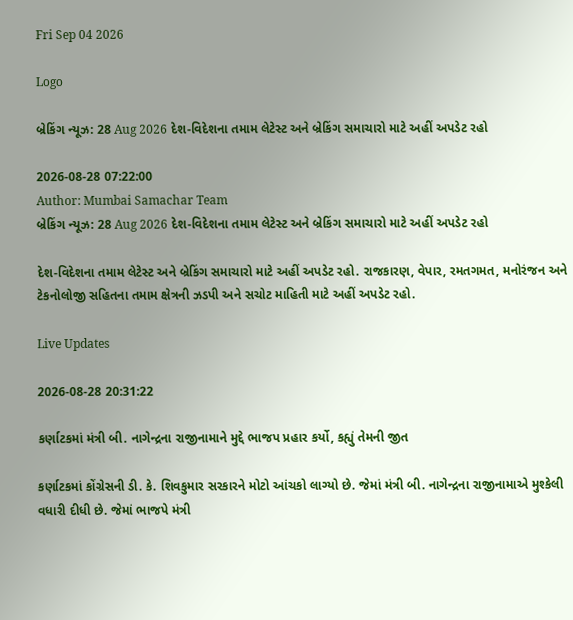Fri Sep 04 2026

Logo

બ્રેકિંગ ન્યૂઝ: 28 Aug 2026 દેશ-વિદેશના તમામ લેટેસ્ટ અને બ્રેકિંગ સમાચારો માટે અહીં અપડેટ રહો

2026-08-28 07:22:00
Author: Mumbai Samachar Team
બ્રેકિંગ ન્યૂઝ: 28 Aug 2026 દેશ-વિદેશના તમામ લેટેસ્ટ અને બ્રેકિંગ સમાચારો માટે અહીં અપડેટ રહો

દેશ-વિદેશના તમામ લેટેસ્ટ અને બ્રેકિંગ સમાચારો માટે અહીં અપડેટ રહો. રાજકારણ, વેપાર, રમતગમત, મનોરંજન અને ટેકનોલોજી સહિતના તમામ ક્ષેત્રની ઝડપી અને સચોટ માહિતી માટે અહીં અપડેટ રહો.

Live Updates

2026-08-28 20:31:22

કર્ણાટકમાં મંત્રી બી. નાગેન્દ્રના રાજીનામાને મુદ્દે ભાજપ પ્રહાર કર્યો, કહ્યું તેમની જીત

કર્ણાટકમાં કોંગ્રેસની ડી. કે. શિવકુમાર સરકારને મોટો આંચકો લાગ્યો છે. જેમાં મંત્રી બી. નાગેન્દ્રના રાજીનામાએ મુશ્કેલી વધારી દીધી છે. જેમાં ભાજપે મંત્રી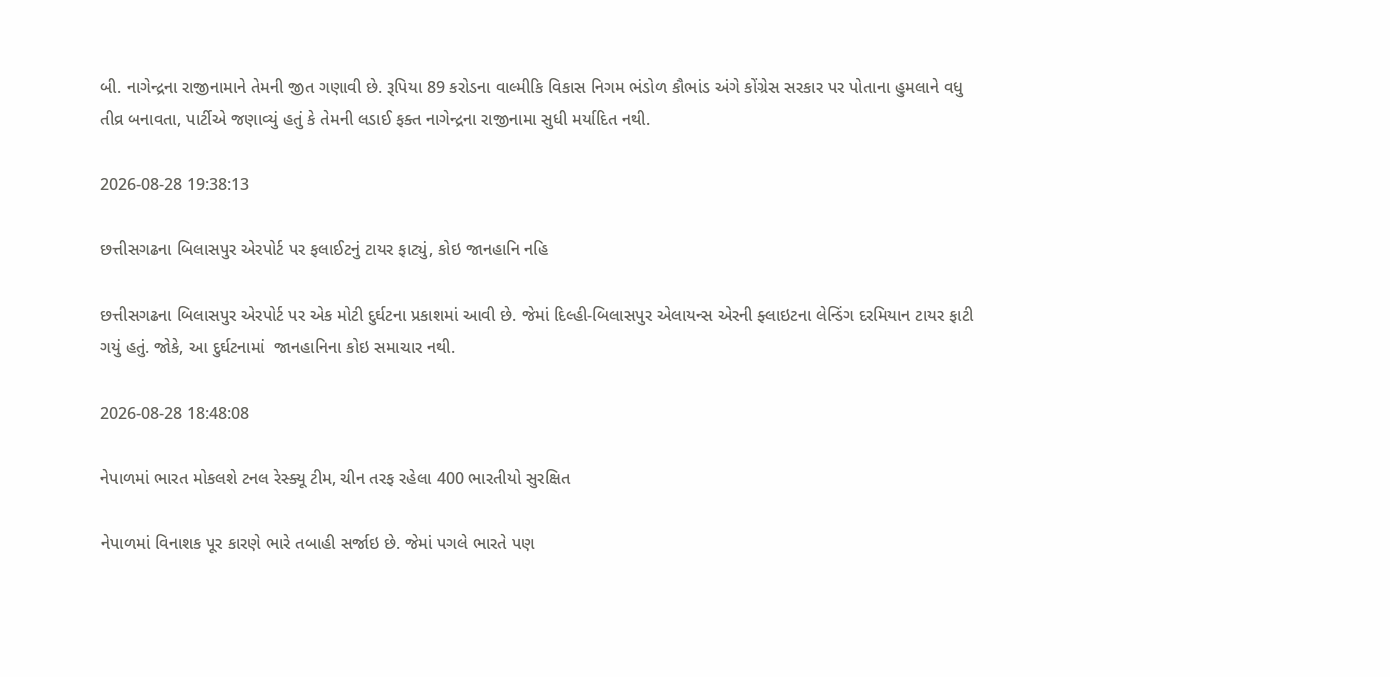બી. નાગેન્દ્રના રાજીનામાને તેમની જીત ગણાવી છે. રૂપિયા 89 કરોડના વાલ્મીકિ વિકાસ નિગમ ભંડોળ કૌભાંડ અંગે કોંગ્રેસ સરકાર પર પોતાના હુમલાને વધુ તીવ્ર બનાવતા, પાર્ટીએ જણાવ્યું હતું કે તેમની લડાઈ ફક્ત નાગેન્દ્રના રાજીનામા સુધી મર્યાદિત નથી.

2026-08-28 19:38:13

છત્તીસગઢના બિલાસપુર એરપોર્ટ પર ફલાઈટનું ટાયર ફાટ્યું, કોઇ જાનહાનિ નહિ

છત્તીસગઢના બિલાસપુર એરપોર્ટ પર એક મોટી દુર્ઘટના પ્રકાશમાં આવી છે. જેમાં દિલ્હી-બિલાસપુર એલાયન્સ એરની ફ્લાઇટના લેન્ડિંગ દરમિયાન ટાયર ફાટી ગયું હતું. જોકે, આ દુર્ઘટનામાં  જાનહાનિના કોઇ સમાચાર નથી.

2026-08-28 18:48:08

નેપાળમાં ભારત મોકલશે ટનલ રેસ્ક્યૂ ટીમ, ચીન તરફ રહેલા 400 ભારતીયો સુરક્ષિત

નેપાળમાં વિનાશક પૂર કારણે ભારે તબાહી સર્જાઇ છે. જેમાં પગલે ભારતે પણ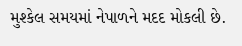મુશ્કેલ સમયમાં નેપાળને મદદ મોકલી છે.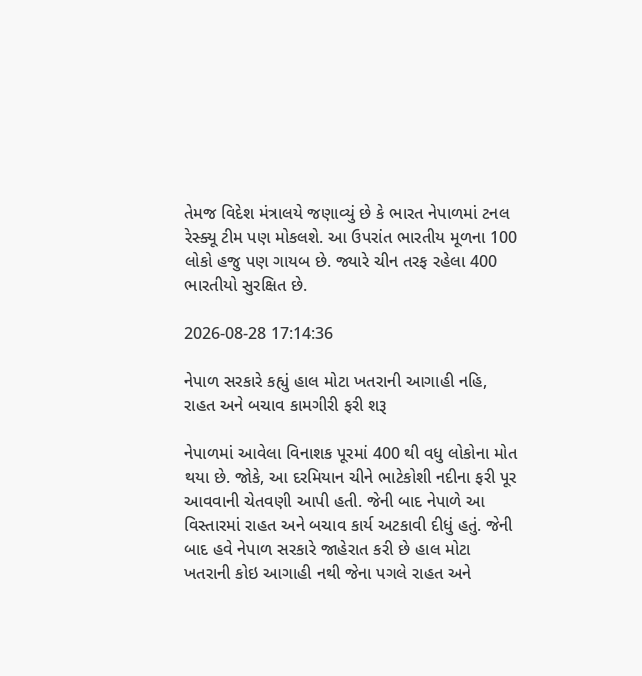તેમજ વિદેશ મંત્રાલયે જણાવ્યું છે કે ભારત નેપાળમાં ટનલ  રેસ્ક્યૂ ટીમ પણ મોકલશે. આ ઉપરાંત ભારતીય મૂળના 100 લોકો હજુ પણ ગાયબ છે. જ્યારે ચીન તરફ રહેલા 400 ભારતીયો સુરક્ષિત છે.

2026-08-28 17:14:36

નેપાળ સરકારે કહ્યું હાલ મોટા ખતરાની આગાહી નહિ, રાહત અને બચાવ કામગીરી ફરી શરૂ

નેપાળમાં આવેલા વિનાશક પૂરમાં 400 થી વધુ લોકોના મોત થયા છે. જોકે, આ દરમિયાન ચીને ભાટેકોશી નદીના ફરી પૂર આવવાની ચેતવણી આપી હતી. જેની બાદ નેપાળે આ વિસ્તારમાં રાહત અને બચાવ કાર્ય અટકાવી દીધું હતું. જેની બાદ હવે નેપાળ સરકારે જાહેરાત કરી છે હાલ મોટા ખતરાની કોઇ આગાહી નથી જેના પગલે રાહત અને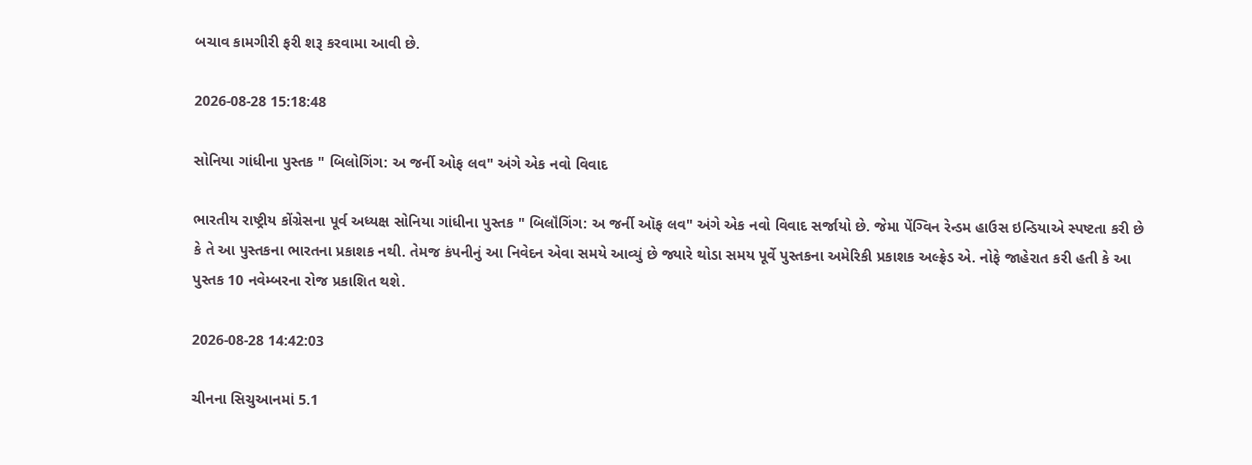બચાવ કામગીરી ફરી શરૂ કરવામા આવી છે.

2026-08-28 15:18:48

સોનિયા ગાંધીના પુસ્તક " બિલોગિંગ: અ જર્ની ઓફ લવ" અંગે એક નવો વિવાદ

ભારતીય રાષ્ટ્રીય કોંગ્રેસના પૂર્વ અધ્યક્ષ સોનિયા ગાંધીના પુસ્તક " બિલૉંગિંગ: અ જર્ની ઑફ લવ" અંગે એક નવો વિવાદ સર્જાયો છે. જેમા પેંગ્વિન રેન્ડમ હાઉસ ઇન્ડિયાએ સ્પષ્ટતા કરી છે કે તે આ પુસ્તકના ભારતના પ્રકાશક નથી. તેમજ કંપનીનું આ નિવેદન એવા સમયે આવ્યું છે જ્યારે થોડા સમય પૂર્વે પુસ્તકના અમેરિકી પ્રકાશક અલ્ફ્રેડ એ. નોફે જાહેરાત કરી હતી કે આ પુસ્તક 10 નવેમ્બરના રોજ પ્રકાશિત થશે.

2026-08-28 14:42:03

ચીનના સિચુઆનમાં 5.1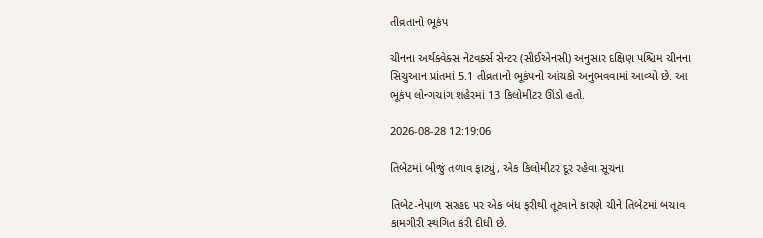તીવ્રતાનો ભૂકંપ

ચીનના અર્થક્વેક્સ નેટવર્ક્સ સેન્ટર (સીઈએનસી) અનુસાર દક્ષિણ પશ્ચિમ ચીનના સિચુઆન પ્રાંતમાં 5.1 તીવ્રતાનો ભૂકંપનો આંચકો અનુભવવામાં આવ્યો છે. આ ભૂકંપ લોન્ગચાંગ શહેરમાં 13 કિલોમીટર ઊંડો હતો.

2026-08-28 12:19:06

તિબેટમાં બીજું તળાવ ફાટ્યું, એક કિલોમીટર દૂર રહેવા સૂચના

તિબેટ-નેપાળ સરહદ પર એક બંધ ફરીથી તૂટવાને કારણે ચીને તિબેટમાં બચાવ કામગીરી સ્થગિત કરી દીધી છે.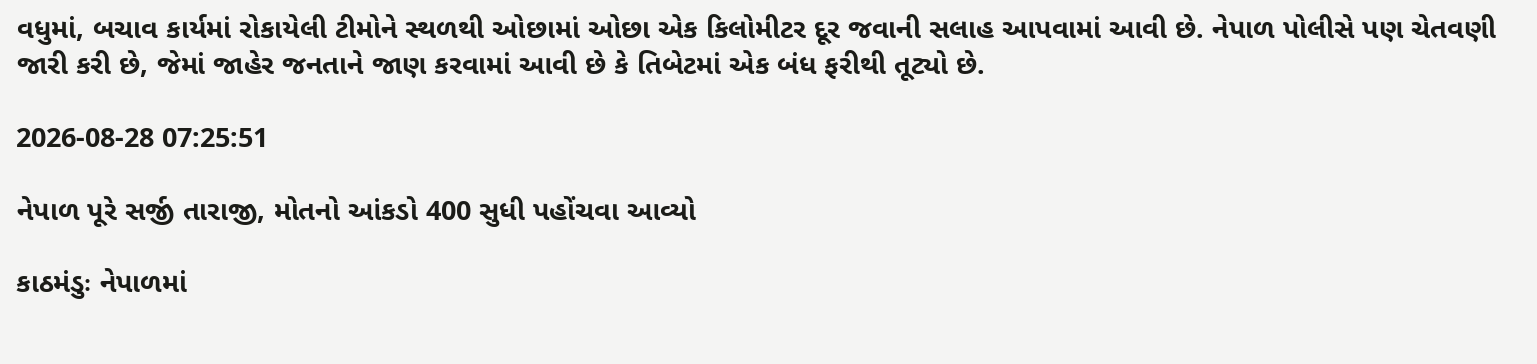વધુમાં, બચાવ કાર્યમાં રોકાયેલી ટીમોને સ્થળથી ઓછામાં ઓછા એક કિલોમીટર દૂર જવાની સલાહ આપવામાં આવી છે. નેપાળ પોલીસે પણ ચેતવણી જારી કરી છે, જેમાં જાહેર જનતાને જાણ કરવામાં આવી છે કે તિબેટમાં એક બંધ ફરીથી તૂટ્યો છે.

2026-08-28 07:25:51

નેપાળ પૂરે સર્જી તારાજી, મોતનો આંકડો 400 સુધી પહોંચવા આવ્યો

કાઠમંડુઃ નેપાળમાં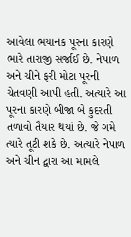આવેલા ભયાનક પૂરના કારણે ભારે તારાજી સર્જાઈ છે. નેપાળ અને ચીને ફરી મોટા પૂરની ચેતવણી આપી હતી. અત્યારે આ પૂરના કારણે બીજા બે કુદરતી તળાવો તૈયાર થયાં છે. જે ગમે ત્યારે તૂટી શકે છે. અત્યારે નેપાળ અને ચીન દ્વારા આ મામલે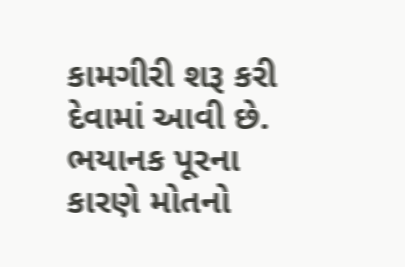કામગીરી શરૂ કરી દેવામાં આવી છે. ભયાનક પૂરના કારણે મોતનો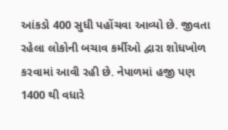આંકડો 400 સુધી પહોંચવા આવ્યો છે. જીવતા રહેલા લોકોની બચાવ કર્મીઓ દ્વારા શોધખોળ કરવામાં આવી રહી છે. નેપાળમાં હજી પણ 1400 થી વધારે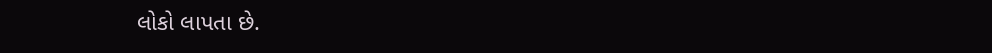લોકો લાપતા છે.